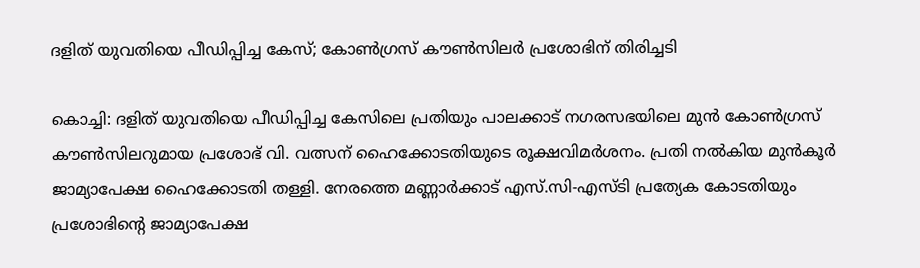ദളിത് യുവതിയെ പീഡിപ്പിച്ച കേസ്; കോൺഗ്രസ് കൗൺസിലർ പ്രശോഭിന് തിരിച്ചടി

കൊച്ചി: ദളിത് യുവതിയെ പീഡിപ്പിച്ച കേസിലെ പ്രതിയും പാലക്കാട് നഗരസഭയിലെ മുൻ കോൺഗ്രസ് കൗൺസിലറുമായ പ്രശോഭ് വി. വത്സന് ഹൈക്കോടതിയുടെ രൂക്ഷവിമർശനം. പ്രതി നൽകിയ മുൻകൂർ ജാമ്യാപേക്ഷ ഹൈക്കോടതി തള്ളി. നേരത്തെ മണ്ണാർക്കാട് എസ്.സി-എസ്ടി പ്രത്യേക കോടതിയും പ്രശോഭിന്റെ ജാമ്യാപേക്ഷ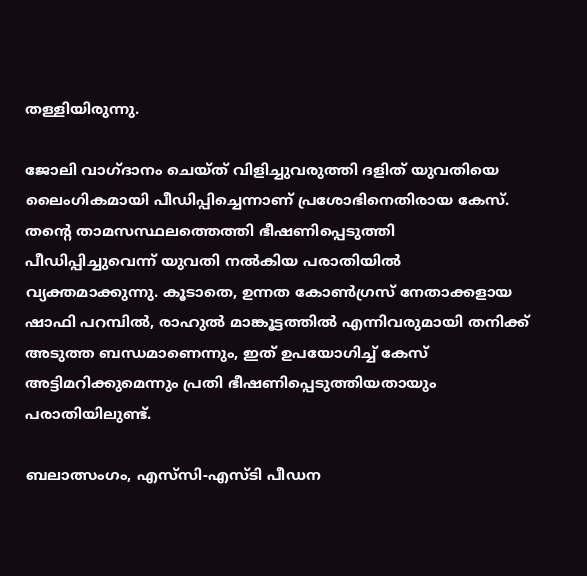തള്ളിയിരുന്നു.

ജോലി വാഗ്ദാനം ചെയ്ത് വിളിച്ചുവരുത്തി ദളിത് യുവതിയെ ലൈംഗികമായി പീഡിപ്പിച്ചെന്നാണ് പ്രശോഭിനെതിരായ കേസ്. തന്റെ താമസസ്ഥലത്തെത്തി ഭീഷണിപ്പെടുത്തി പീഡിപ്പിച്ചുവെന്ന് യുവതി നൽകിയ പരാതിയിൽ വ്യക്തമാക്കുന്നു. കൂടാതെ, ഉന്നത കോൺഗ്രസ് നേതാക്കളായ ഷാഫി പറമ്പിൽ, രാഹുൽ മാങ്കൂട്ടത്തിൽ എന്നിവരുമായി തനിക്ക് അടുത്ത ബന്ധമാണെന്നും, ഇത് ഉപയോഗിച്ച് കേസ് അട്ടിമറിക്കുമെന്നും പ്രതി ഭീഷണിപ്പെടുത്തിയതായും പരാതിയിലുണ്ട്.

ബലാത്സംഗം, എസ്‌സി-എസ്ടി പീഡന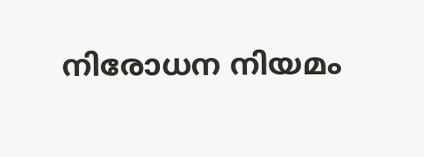നിരോധന നിയമം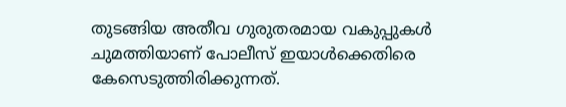തുടങ്ങിയ അതീവ ഗുരുതരമായ വകുപ്പുകൾ ചുമത്തിയാണ് പോലീസ് ഇയാൾക്കെതിരെ കേസെടുത്തിരിക്കുന്നത്.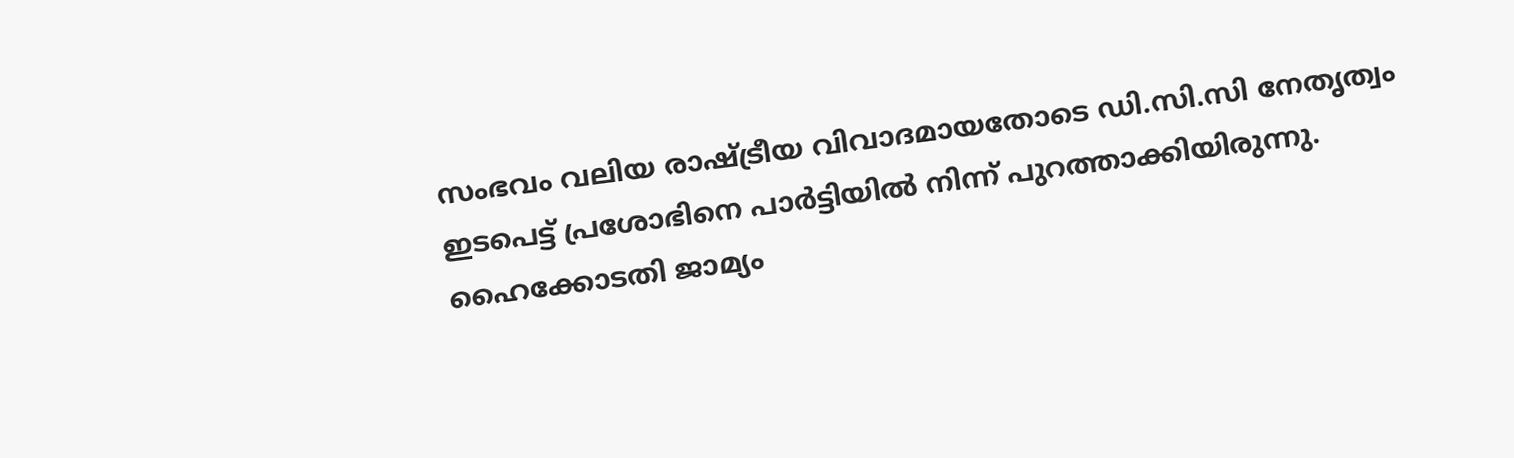സംഭവം വലിയ രാഷ്ട്രീയ വിവാദമായതോടെ ഡി.സി.സി നേതൃത്വം ഇടപെട്ട് പ്രശോഭിനെ പാർട്ടിയിൽ നിന്ന് പുറത്താക്കിയിരുന്നു. ഹൈക്കോടതി ജാമ്യം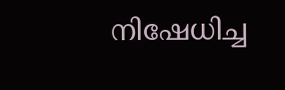നിഷേധിച്ച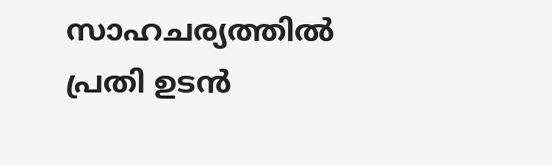സാഹചര്യത്തിൽ പ്രതി ഉടൻ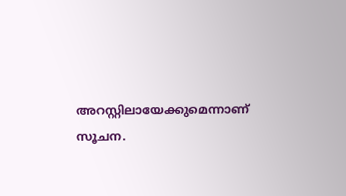അറസ്റ്റിലായേക്കുമെന്നാണ് സൂചന.